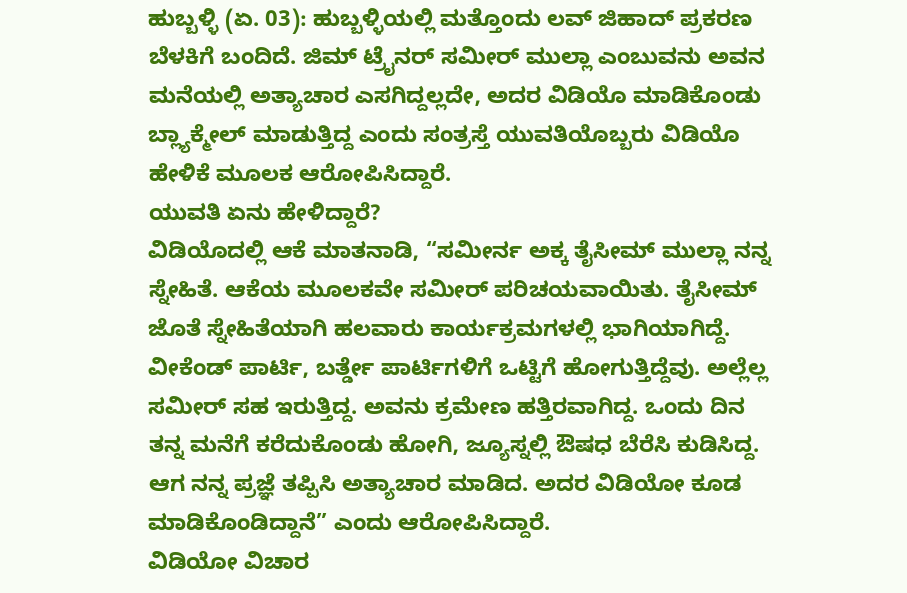ಹುಬ್ಬಳ್ಳಿ (ಏ. 03): ಹುಬ್ಬಳ್ಳಿಯಲ್ಲಿ ಮತ್ತೊಂದು ಲವ್ ಜಿಹಾದ್ ಪ್ರಕರಣ ಬೆಳಕಿಗೆ ಬಂದಿದೆ. ಜಿಮ್ ಟ್ರೈನರ್ ಸಮೀರ್ ಮುಲ್ಲಾ ಎಂಬುವನು ಅವನ ಮನೆಯಲ್ಲಿ ಅತ್ಯಾಚಾರ ಎಸಗಿದ್ದಲ್ಲದೇ, ಅದರ ವಿಡಿಯೊ ಮಾಡಿಕೊಂಡು ಬ್ಲ್ಯಾಕ್ಮೇಲ್ ಮಾಡುತ್ತಿದ್ದ ಎಂದು ಸಂತ್ರಸ್ತೆ ಯುವತಿಯೊಬ್ಬರು ವಿಡಿಯೊ ಹೇಳಿಕೆ ಮೂಲಕ ಆರೋಪಿಸಿದ್ದಾರೆ.
ಯುವತಿ ಏನು ಹೇಳಿದ್ದಾರೆ?
ವಿಡಿಯೊದಲ್ಲಿ ಆಕೆ ಮಾತನಾಡಿ, “ಸಮೀರ್ನ ಅಕ್ಕ ತೈಸೀಮ್ ಮುಲ್ಲಾ ನನ್ನ ಸ್ನೇಹಿತೆ. ಆಕೆಯ ಮೂಲಕವೇ ಸಮೀರ್ ಪರಿಚಯವಾಯಿತು. ತೈಸೀಮ್ ಜೊತೆ ಸ್ನೇಹಿತೆಯಾಗಿ ಹಲವಾರು ಕಾರ್ಯಕ್ರಮಗಳಲ್ಲಿ ಭಾಗಿಯಾಗಿದ್ದೆ. ವೀಕೆಂಡ್ ಪಾರ್ಟಿ, ಬರ್ತ್ಡೇ ಪಾರ್ಟಿಗಳಿಗೆ ಒಟ್ಟಿಗೆ ಹೋಗುತ್ತಿದ್ದೆವು. ಅಲ್ಲೆಲ್ಲ ಸಮೀರ್ ಸಹ ಇರುತ್ತಿದ್ದ. ಅವನು ಕ್ರಮೇಣ ಹತ್ತಿರವಾಗಿದ್ದ. ಒಂದು ದಿನ ತನ್ನ ಮನೆಗೆ ಕರೆದುಕೊಂಡು ಹೋಗಿ, ಜ್ಯೂಸ್ನಲ್ಲಿ ಔಷಧ ಬೆರೆಸಿ ಕುಡಿಸಿದ್ದ. ಆಗ ನನ್ನ ಪ್ರಜ್ಞೆ ತಪ್ಪಿಸಿ ಅತ್ಯಾಚಾರ ಮಾಡಿದ. ಅದರ ವಿಡಿಯೋ ಕೂಡ ಮಾಡಿಕೊಂಡಿದ್ದಾನೆ” ಎಂದು ಆರೋಪಿಸಿದ್ದಾರೆ.
ವಿಡಿಯೋ ವಿಚಾರ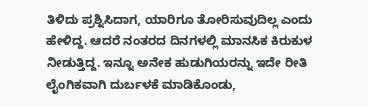ತಿಳಿದು ಪ್ರಶ್ನಿಸಿದಾಗ, ಯಾರಿಗೂ ತೋರಿಸುವುದಿಲ್ಲ ಎಂದು ಹೇಳಿದ್ದ. ಆದರೆ ನಂತರದ ದಿನಗಳಲ್ಲಿ ಮಾನಸಿಕ ಕಿರುಕುಳ ನೀಡುತ್ತಿದ್ದ. ಇನ್ನೂ ಅನೇಕ ಹುಡುಗಿಯರನ್ನು ಇದೇ ರೀತಿ ಲೈಂಗಿಕವಾಗಿ ದುರ್ಬಳಕೆ ಮಾಡಿಕೊಂಡು,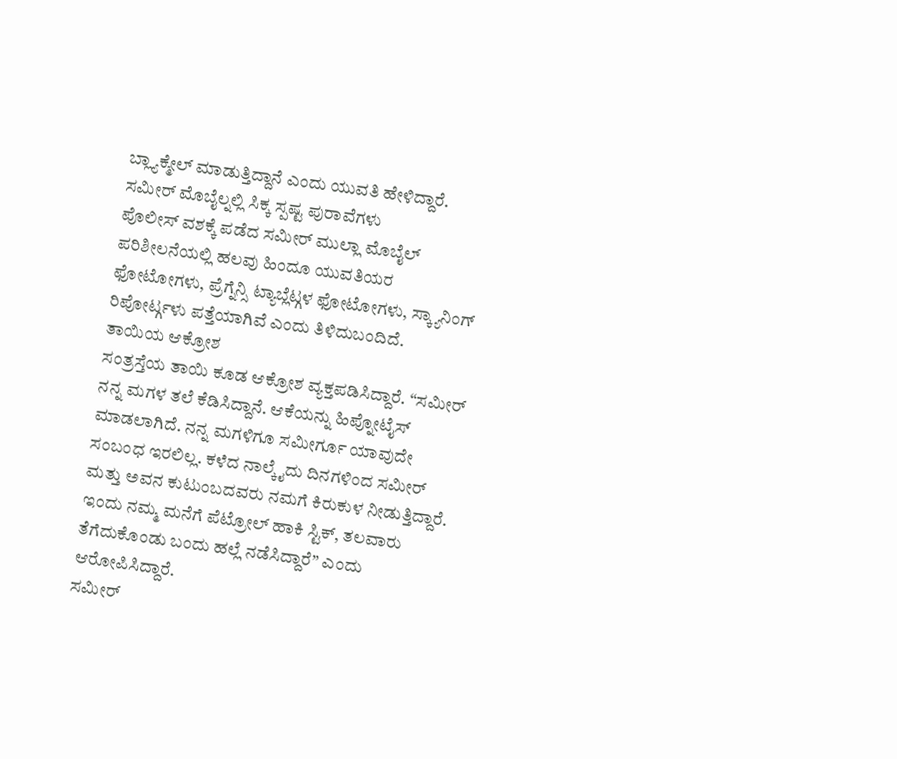ಬ್ಲ್ಯಾಕ್ಮೇಲ್ ಮಾಡುತ್ತಿದ್ದಾನೆ ಎಂದು ಯುವತಿ ಹೇಳಿದ್ದಾರೆ.
ಸಮೀರ್ ಮೊಬೈಲ್ನಲ್ಲಿ ಸಿಕ್ಕ ಸ್ಪಷ್ಟ ಪುರಾವೆಗಳು
ಪೊಲೀಸ್ ವಶಕ್ಕೆ ಪಡೆದ ಸಮೀರ್ ಮುಲ್ಲಾ ಮೊಬೈಲ್ ಪರಿಶೀಲನೆಯಲ್ಲಿ ಹಲವು ಹಿಂದೂ ಯುವತಿಯರ ಫೋಟೋಗಳು, ಪ್ರೆಗ್ನೆನ್ಸಿ ಟ್ಯಾಬ್ಲೆಟ್ಗಳ ಫೋಟೋಗಳು, ಸ್ಕ್ಯಾನಿಂಗ್ ರಿಪೋರ್ಟ್ಗಳು ಪತ್ತೆಯಾಗಿವೆ ಎಂದು ತಿಳಿದುಬಂದಿದೆ.
ತಾಯಿಯ ಆಕ್ರೋಶ
ಸಂತ್ರಸ್ತೆಯ ತಾಯಿ ಕೂಡ ಆಕ್ರೋಶ ವ್ಯಕ್ತಪಡಿಸಿದ್ದಾರೆ. “ಸಮೀರ್ ನನ್ನ ಮಗಳ ತಲೆ ಕೆಡಿಸಿದ್ದಾನೆ. ಆಕೆಯನ್ನು ಹಿಪ್ನೋಟೈಸ್ ಮಾಡಲಾಗಿದೆ. ನನ್ನ ಮಗಳಿಗೂ ಸಮೀರ್ಗೂ ಯಾವುದೇ ಸಂಬಂಧ ಇರಲಿಲ್ಲ. ಕಳೆದ ನಾಲ್ಕೈದು ದಿನಗಳಿಂದ ಸಮೀರ್ ಮತ್ತು ಅವನ ಕುಟುಂಬದವರು ನಮಗೆ ಕಿರುಕುಳ ನೀಡುತ್ತಿದ್ದಾರೆ. ಇಂದು ನಮ್ಮ ಮನೆಗೆ ಪೆಟ್ರೋಲ್ ಹಾಕಿ ಸ್ಟಿಕ್, ತಲವಾರು ತೆಗೆದುಕೊಂಡು ಬಂದು ಹಲ್ಲೆ ನಡೆಸಿದ್ದಾರೆ” ಎಂದು ಆರೋಪಿಸಿದ್ದಾರೆ.
ಸಮೀರ್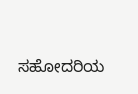ಸಹೋದರಿಯ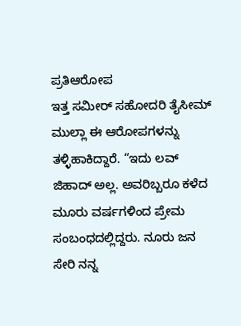ಪ್ರತಿಆರೋಪ
ಇತ್ತ ಸಮೀರ್ ಸಹೋದರಿ ತೈಸೀಮ್ ಮುಲ್ಲಾ ಈ ಆರೋಪಗಳನ್ನು ತಳ್ಳಿಹಾಕಿದ್ದಾರೆ. “ಇದು ಲವ್ ಜಿಹಾದ್ ಅಲ್ಲ. ಅವರಿಬ್ಬರೂ ಕಳೆದ ಮೂರು ವರ್ಷಗಳಿಂದ ಪ್ರೇಮ ಸಂಬಂಧದಲ್ಲಿದ್ದರು. ನೂರು ಜನ ಸೇರಿ ನನ್ನ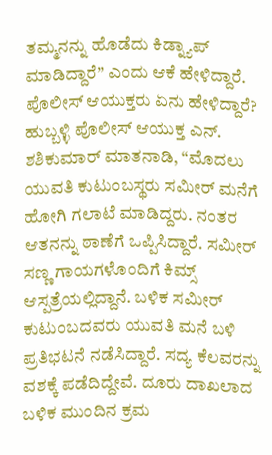ತಮ್ಮನನ್ನು ಹೊಡೆದು ಕಿಡ್ನ್ಯಾಪ್ ಮಾಡಿದ್ದಾರೆ” ಎಂದು ಆಕೆ ಹೇಳಿದ್ದಾರೆ.
ಪೊಲೀಸ್ ಆಯುಕ್ತರು ಏನು ಹೇಳಿದ್ದಾರೆ?
ಹುಬ್ಬಳ್ಳಿ ಪೊಲೀಸ್ ಆಯುಕ್ತ ಎನ್. ಶಶಿಕುಮಾರ್ ಮಾತನಾಡಿ, “ಮೊದಲು ಯುವತಿ ಕುಟುಂಬಸ್ಥರು ಸಮೀರ್ ಮನೆಗೆ ಹೋಗಿ ಗಲಾಟೆ ಮಾಡಿದ್ದರು. ನಂತರ ಆತನನ್ನು ಠಾಣೆಗೆ ಒಪ್ಪಿಸಿದ್ದಾರೆ. ಸಮೀರ್ ಸಣ್ಣ ಗಾಯಗಳೊಂದಿಗೆ ಕಿಮ್ಸ್ ಆಸ್ಪತ್ರೆಯಲ್ಲಿದ್ದಾನೆ. ಬಳಿಕ ಸಮೀರ್ ಕುಟುಂಬದವರು ಯುವತಿ ಮನೆ ಬಳಿ ಪ್ರತಿಭಟನೆ ನಡೆಸಿದ್ದಾರೆ. ಸದ್ಯ ಕೆಲವರನ್ನು ವಶಕ್ಕೆ ಪಡೆದಿದ್ದೇವೆ. ದೂರು ದಾಖಲಾದ ಬಳಿಕ ಮುಂದಿನ ಕ್ರಮ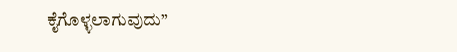ಕೈಗೊಳ್ಳಲಾಗುವುದು”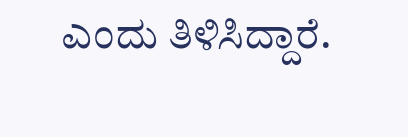ಎಂದು ತಿಳಿಸಿದ್ದಾರೆ.